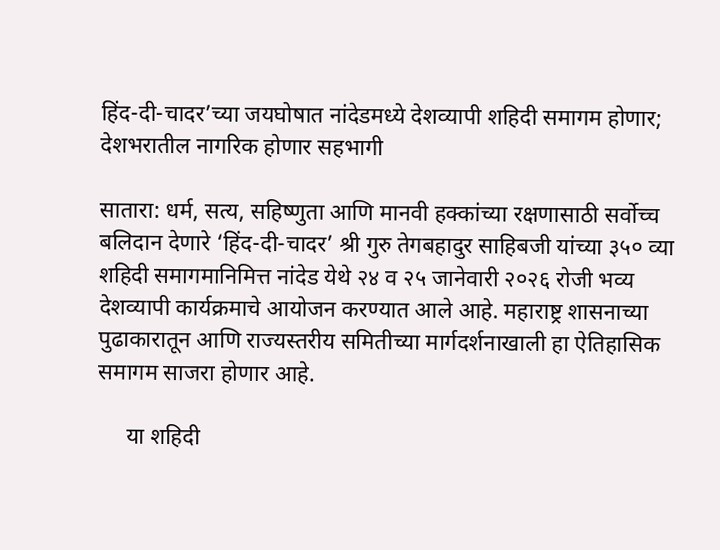हिंद-दी-चादर’च्या जयघोषात नांदेडमध्ये देशव्यापी शहिदी समागम होणार; देशभरातील नागरिक होणार सहभागी

सातारा: धर्म, सत्य, सहिष्णुता आणि मानवी हक्कांच्या रक्षणासाठी सर्वोच्च बलिदान देणारे ‘हिंद-दी-चादर’ श्री गुरु तेगबहादुर साहिबजी यांच्या ३५० व्या शहिदी समागमानिमित्त नांदेड येथे २४ व २५ जानेवारी २०२६ रोजी भव्य देशव्यापी कार्यक्रमाचे आयोजन करण्यात आले आहे. महाराष्ट्र शासनाच्या पुढाकारातून आणि राज्यस्तरीय समितीच्या मार्गदर्शनाखाली हा ऐतिहासिक समागम साजरा होणार आहे.

     या शहिदी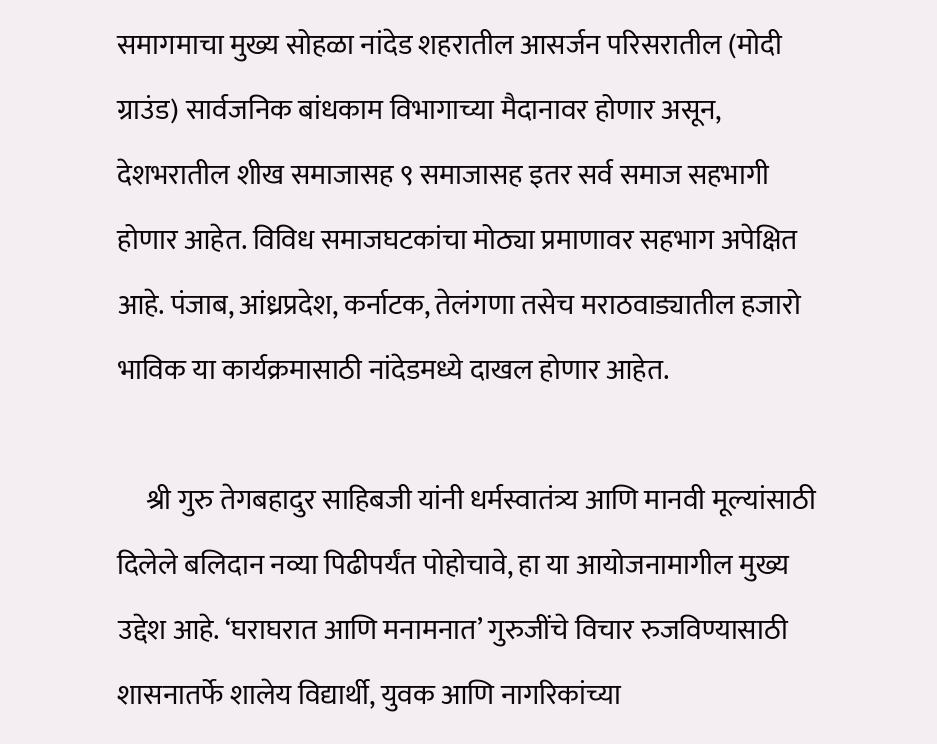समागमाचा मुख्य सोहळा नांदेड शहरातील आसर्जन परिसरातील (मोदी ग्राउंड) सार्वजनिक बांधकाम विभागाच्या मैदानावर होणार असून, देशभरातील शीख समाजासह ९ समाजासह इतर सर्व समाज सहभागी होणार आहेत. विविध समाजघटकांचा मोठ्या प्रमाणावर सहभाग अपेक्षित आहे. पंजाब, आंध्रप्रदेश, कर्नाटक, तेलंगणा तसेच मराठवाड्यातील हजारो भाविक या कार्यक्रमासाठी नांदेडमध्ये दाखल होणार आहेत.

     श्री गुरु तेगबहादुर साहिबजी यांनी धर्मस्वातंत्र्य आणि मानवी मूल्यांसाठी दिलेले बलिदान नव्या पिढीपर्यंत पोहोचावे, हा या आयोजनामागील मुख्य उद्देश आहे. ‘घराघरात आणि मनामनात’ गुरुजींचे विचार रुजविण्यासाठी शासनातर्फे शालेय विद्यार्थी, युवक आणि नागरिकांच्या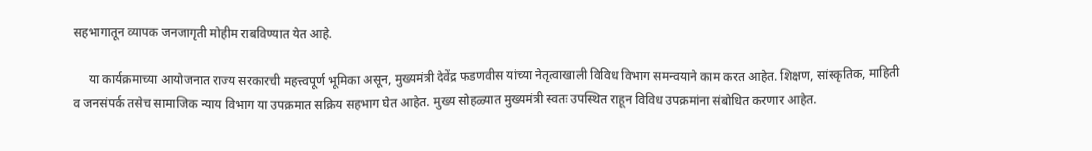सहभागातून व्यापक जनजागृती मोहीम राबविण्यात येत आहे.

     या कार्यक्रमाच्या आयोजनात राज्य सरकारची महत्त्वपूर्ण भूमिका असून, मुख्यमंत्री देवेंद्र फडणवीस यांच्या नेतृत्वाखाली विविध विभाग समन्वयाने काम करत आहेत. शिक्षण, सांस्कृतिक, माहिती व जनसंपर्क तसेच सामाजिक न्याय विभाग या उपक्रमात सक्रिय सहभाग घेत आहेत. मुख्य सोहळ्यात मुख्यमंत्री स्वतः उपस्थित राहून विविध उपक्रमांना संबोधित करणार आहेत.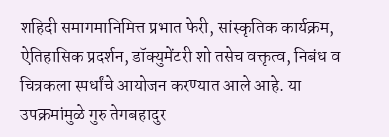शहिदी समागमानिमित्त प्रभात फेरी, सांस्कृतिक कार्यक्रम, ऐतिहासिक प्रदर्शन, डॉक्युमेंटरी शो तसेच वक्तृत्व, निबंध व चित्रकला स्पर्धांचे आयोजन करण्यात आले आहे. या उपक्रमांमुळे गुरु तेगबहादुर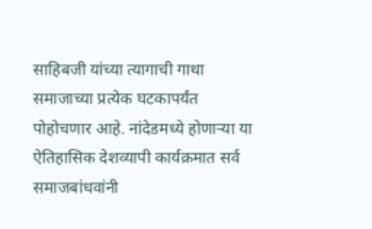साहिबजी यांच्या त्यागाची गाथा समाजाच्या प्रत्येक घटकापर्यंत पोहोचणार आहे. नांदेडमध्ये होणाऱ्या या ऐतिहासिक देशव्यापी कार्यक्रमात सर्व समाजबांधवांनी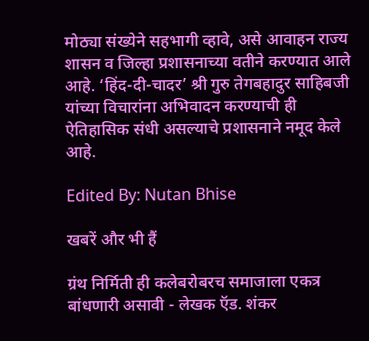मोठ्या संख्येने सहभागी व्हावे, असे आवाहन राज्य शासन व जिल्हा प्रशासनाच्या वतीने करण्यात आले आहे. ‘हिंद-दी-चादर’ श्री गुरु तेगबहादुर साहिबजी यांच्या विचारांना अभिवादन करण्याची ही ऐतिहासिक संधी असल्याचे प्रशासनाने नमूद केले आहे.

Edited By: Nutan Bhise

खबरें और भी हैं

ग्रंथ निर्मिती ही कलेबरोबरच समाजाला एकत्र बांधणारी असावी - लेखक ऍड. शंकर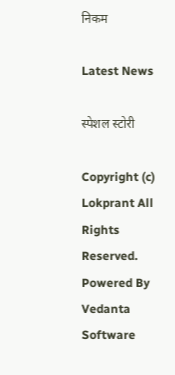निकम

Latest News

स्पेशल स्टोरी

Copyright (c) Lokprant All Rights Reserved.
Powered By Vedanta Software